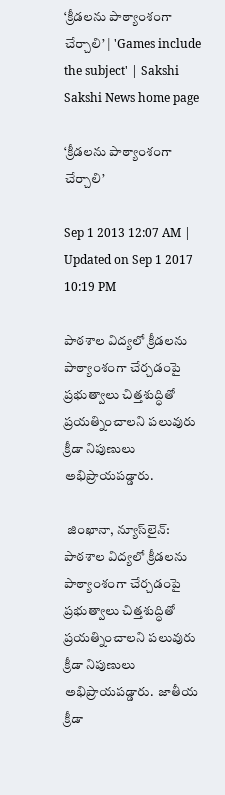‘క్రీడలను పాఠ్యాంశంగా చేర్చాలి’ | 'Games include the subject' | Sakshi
Sakshi News home page

‘క్రీడలను పాఠ్యాంశంగా చేర్చాలి’

Sep 1 2013 12:07 AM | Updated on Sep 1 2017 10:19 PM

పాఠశాల విద్యలో క్రీడలను పాఠ్యాంశంగా చేర్చడంపై ప్రభుత్వాలు చిత్తశుద్ధితో ప్రయత్నించాలని పలువురు క్రీడా నిపుణులు అభిప్రాయపడ్డారు.

 జింఖానా, న్యూస్‌లైన్: పాఠశాల విద్యలో క్రీడలను పాఠ్యాంశంగా చేర్చడంపై ప్రభుత్వాలు చిత్తశుద్ధితో ప్రయత్నించాలని పలువురు క్రీడా నిపుణులు అభిప్రాయపడ్డారు.  జాతీయ క్రీడా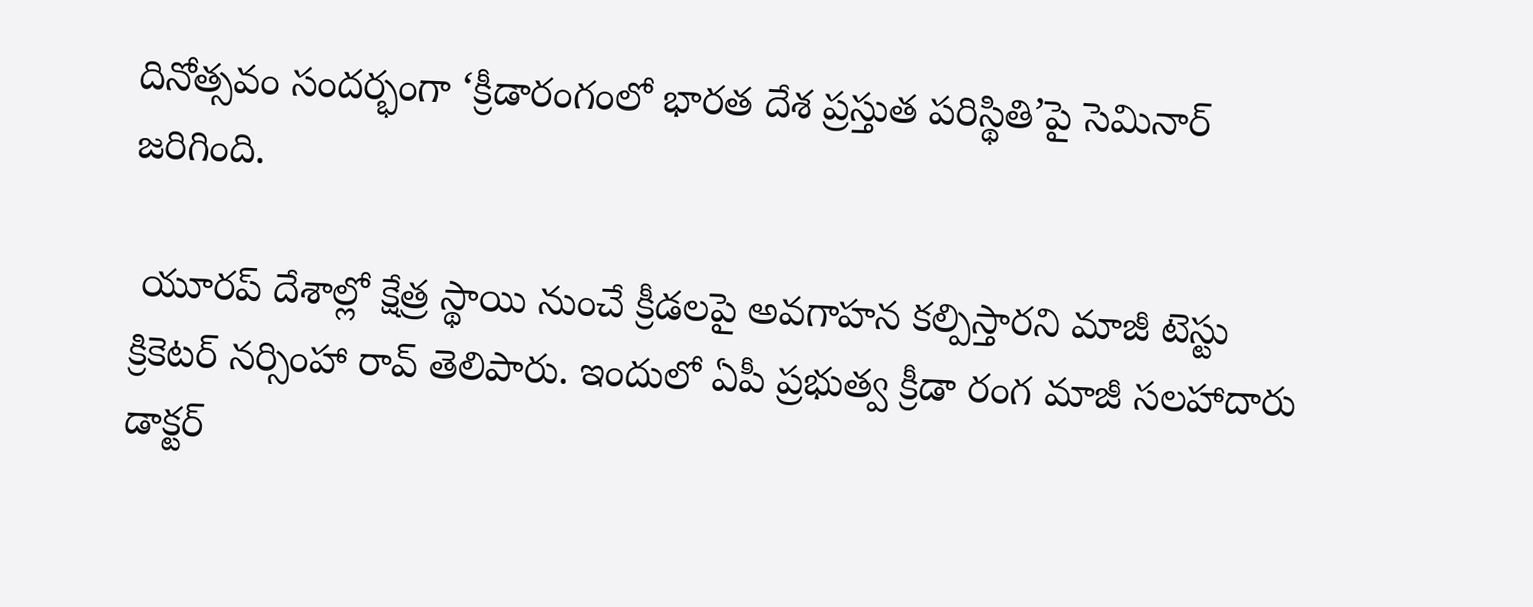దినోత్సవం సందర్భంగా ‘క్రీడారంగంలో భారత దేశ ప్రస్తుత పరిస్థితి’పై సెమినార్ జరిగింది.

 యూరప్ దేశాల్లో క్షేత్ర స్థాయి నుంచే క్రీడలపై అవగాహన కల్పిస్తారని మాజీ టెస్టు క్రికెటర్ నర్సింహా రావ్ తెలిపారు. ఇందులో ఏపీ ప్రభుత్వ క్రీడా రంగ మాజీ సలహాదారు డాక్టర్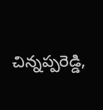చిన్నప్పరెడ్డి,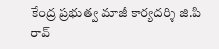కేంద్ర ప్రభుత్వ మాజీ కార్యదర్శి జి.పి రావ్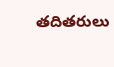తదితరులు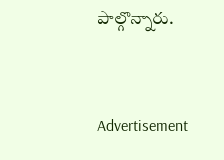పాల్గొన్నారు.


Advertisement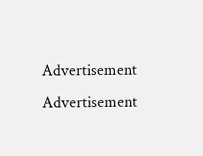Advertisement
Advertisement